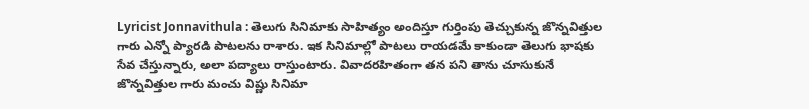Lyricist Jonnavithula : తెలుగు సినిమాకు సాహిత్యం అందిస్తూ గుర్తింపు తెచ్చుకున్న జొన్నవిత్తుల గారు ఎన్నో ప్యారడి పాటలను రాశారు. ఇక సినిమాల్లో పాటలు రాయడమే కాకుండా తెలుగు భాషకు సేవ చేస్తున్నారు, అలా పద్యాలు రాస్తుంటారు. వివాదరహితంగా తన పని తాను చూసుకునే జొన్నవిత్తుల గారు మంచు విష్ణు సినిమా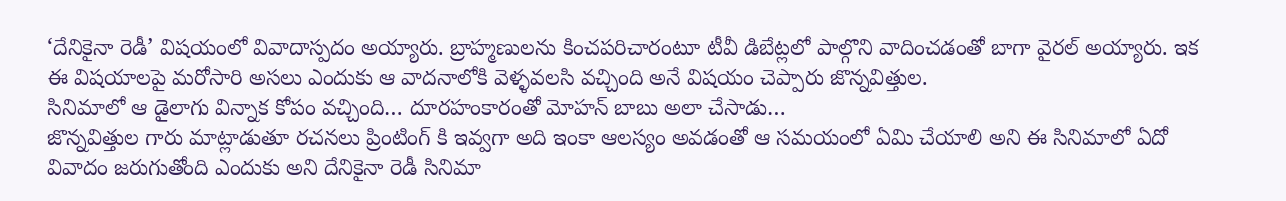‘దేనికైనా రెడీ’ విషయంలో వివాదాస్పదం అయ్యారు. బ్రాహ్మణులను కించపరిచారంటూ టీవీ డిబేట్లలో పాల్గొని వాదించడంతో బాగా వైరల్ అయ్యారు. ఇక ఈ విషయాలపై మరోసారి అసలు ఎందుకు ఆ వాదనాలోకి వెళ్ళవలసి వచ్చింది అనే విషయం చెప్పారు జొన్నవిత్తుల.
సినిమాలో ఆ డైలాగు విన్నాక కోపం వచ్చింది… దూరహంకారంతో మోహన్ బాబు అలా చేసాడు…
జొన్నవిత్తుల గారు మాట్లాడుతూ రచనలు ప్రింటింగ్ కి ఇవ్వగా అది ఇంకా ఆలస్యం అవడంతో ఆ సమయంలో ఏమి చేయాలి అని ఈ సినిమాలో ఏదో వివాదం జరుగుతోంది ఎందుకు అని దేనికైనా రెడీ సినిమా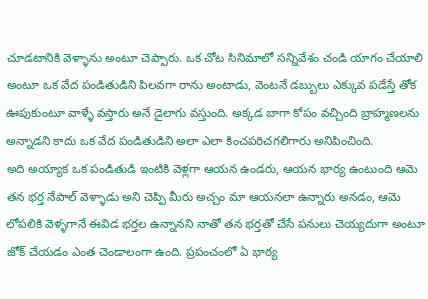చూడటానికి వెళ్ళాను అంటూ చెప్పారు. ఒక చోట సినిమాలో సన్నివేశం చండి యాగం చేయాలి అంటూ ఒక వేద పండితుడిని పిలవగా రాను అంటాడు, వెంటనే డబ్బులు ఎక్కువ పడేస్తే తోక ఊపుకుంటూ వాళ్ళే వస్తారు అనే డైలాగు వస్తుంది. అక్కడ బాగా కోపం వచ్చింది బ్రాహ్మణలను అన్నాడని కాదు ఒక వేద పండితుడిని అలా ఎలా కించపరిచగలిగారు అనిపించింది.
అది అయ్యాక ఒక పండితుడి ఇంటికి వెళ్లగా ఆయన ఉండరు, ఆయన భార్య ఉంటుంది ఆమె తన భర్త నేపాల్ వెళ్ళాడు అని చెప్పి మీరు అచ్చం మా ఆయనలా ఉన్నారు అనడం, ఆమె లోపలికి వెళ్ళగానే ఈవిడ భర్తల ఉన్నానని నాతో తన భర్తతో చేసే పనులు చెయ్యదుగా అంటూ జోక్ చేయడం ఎంత చెండాలంగా ఉంది. ప్రపంచంలో ఏ భార్య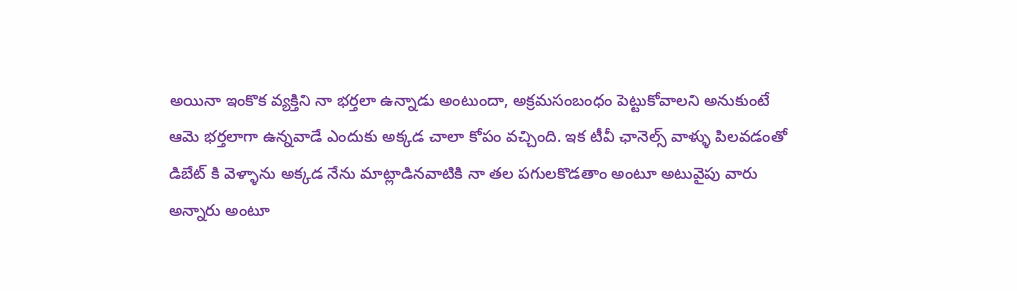అయినా ఇంకొక వ్యక్తిని నా భర్తలా ఉన్నాడు అంటుందా, అక్రమసంబంధం పెట్టుకోవాలని అనుకుంటే ఆమె భర్తలాగా ఉన్నవాడే ఎందుకు అక్కడ చాలా కోపం వచ్చింది. ఇక టీవీ ఛానెల్స్ వాళ్ళు పిలవడంతో డిబేట్ కి వెళ్ళాను అక్కడ నేను మాట్లాడినవాటికి నా తల పగులకొడతాం అంటూ అటువైపు వారు అన్నారు అంటూ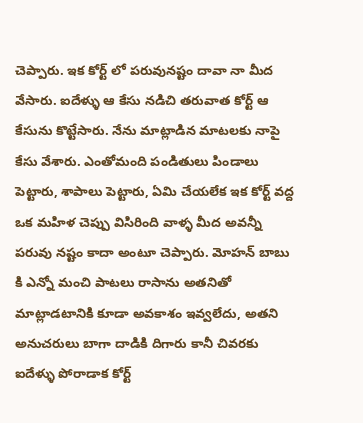చెప్పారు. ఇక కోర్ట్ లో పరువునష్టం దావా నా మీద వేసారు. ఐదేళ్ళు ఆ కేసు నడిచి తరువాత కోర్ట్ ఆ కేసును కొట్టేసారు. నేను మాట్లాడిన మాటలకు నాపై కేసు వేశారు. ఎంతోమంది పండితులు పిండాలు పెట్టారు, శాపాలు పెట్టారు, ఏమి చేయలేక ఇక కోర్ట్ వద్ద ఒక మహిళ చెప్పు విసిరింది వాళ్ళ మీద అవన్నీ పరువు నష్టం కాదా అంటూ చెప్పారు. మోహన్ బాబు కి ఎన్నో మంచి పాటలు రాసాను అతనితో మాట్లాడటానికి కూడా అవకాశం ఇవ్వలేదు, అతని అనుచరులు బాగా దాడికి దిగారు కానీ చివరకు ఐదేళ్ళు పోరాడాక కోర్ట్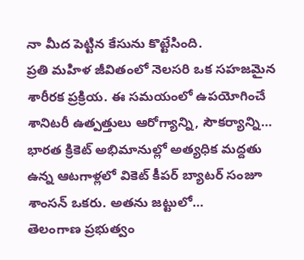నా మీద పెట్టిన కేసును కొట్టేసింది.
ప్రతి మహిళ జీవితంలో నెలసరి ఒక సహజమైన శారీరక ప్రక్రియ. ఈ సమయంలో ఉపయోగించే శానిటరీ ఉత్పత్తులు ఆరోగ్యాన్ని, సౌకర్యాన్ని…
భారత క్రికెట్ అభిమానుల్లో అత్యధిక మద్దతు ఉన్న ఆటగాళ్లలో వికెట్ కీపర్ బ్యాటర్ సంజూ శాంసన్ ఒకరు. అతను జట్టులో…
తెలంగాణ ప్రభుత్వం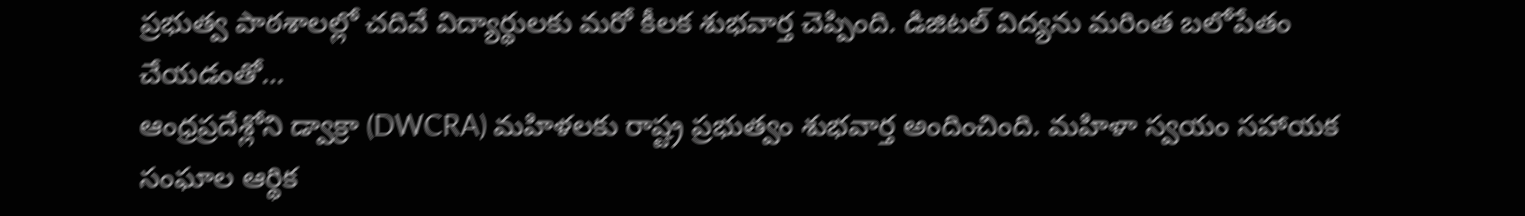ప్రభుత్వ పాఠశాలల్లో చదివే విద్యార్థులకు మరో కీలక శుభవార్త చెప్పింది. డిజిటల్ విద్యను మరింత బలోపేతం చేయడంతో…
ఆంధ్రప్రదేశ్లోని డ్వాక్రా (DWCRA) మహిళలకు రాష్ట్ర ప్రభుత్వం శుభవార్త అందించింది. మహిళా స్వయం సహాయక సంఘాల ఆర్థిక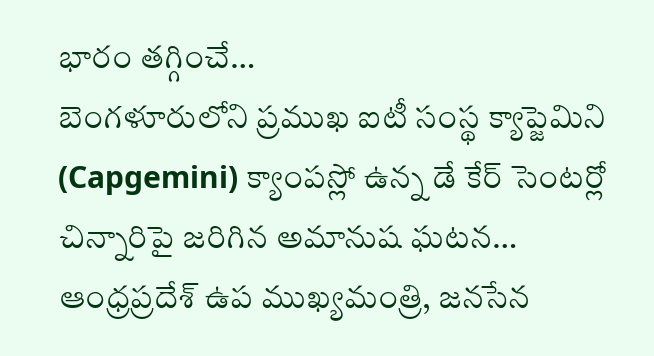భారం తగ్గించే…
బెంగళూరులోని ప్రముఖ ఐటీ సంస్థ క్యాప్జెమిని (Capgemini) క్యాంపస్లో ఉన్న డే కేర్ సెంటర్లో చిన్నారిపై జరిగిన అమానుష ఘటన…
ఆంధ్రప్రదేశ్ ఉప ముఖ్యమంత్రి, జనసేన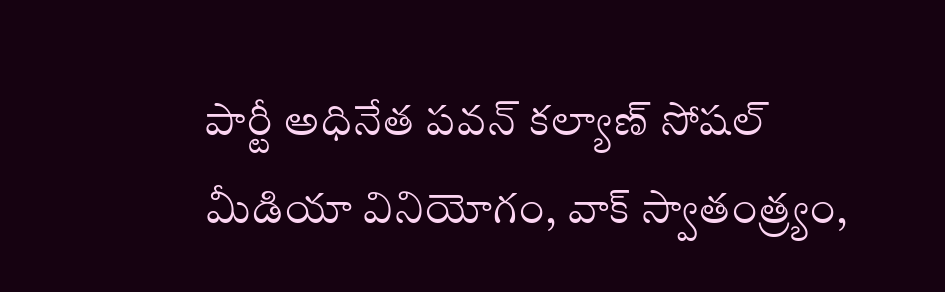పార్టీ అధినేత పవన్ కల్యాణ్ సోషల్ మీడియా వినియోగం, వాక్ స్వాతంత్ర్యం,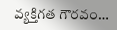వ్యక్తిగత గౌరవం…